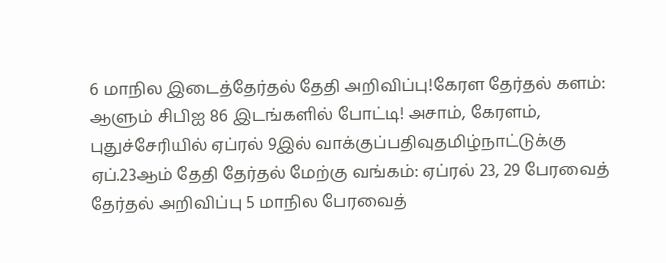6 மாநில இடைத்தேர்தல் தேதி அறிவிப்பு!கேரள தேர்தல் களம்: ஆளும் சிபிஐ 86 இடங்களில் போட்டி! அசாம், கேரளம், புதுச்சேரியில் ஏப்ரல் 9இல் வாக்குப்பதிவுதமிழ்நாட்டுக்கு ஏப்.23ஆம் தேதி தேர்தல் மேற்கு வங்கம்: ஏப்ரல் 23, 29 பேரவைத் தேர்தல் அறிவிப்பு 5 மாநில பேரவைத்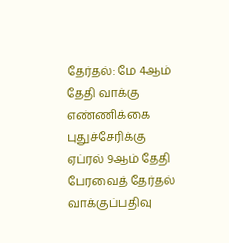தேர்தல்: மே 4ஆம் தேதி வாக்கு எண்ணிக்கை புதுச்சேரிக்கு ஏப்ரல் 9ஆம் தேதி பேரவைத் தேர்தல் வாக்குப்பதிவு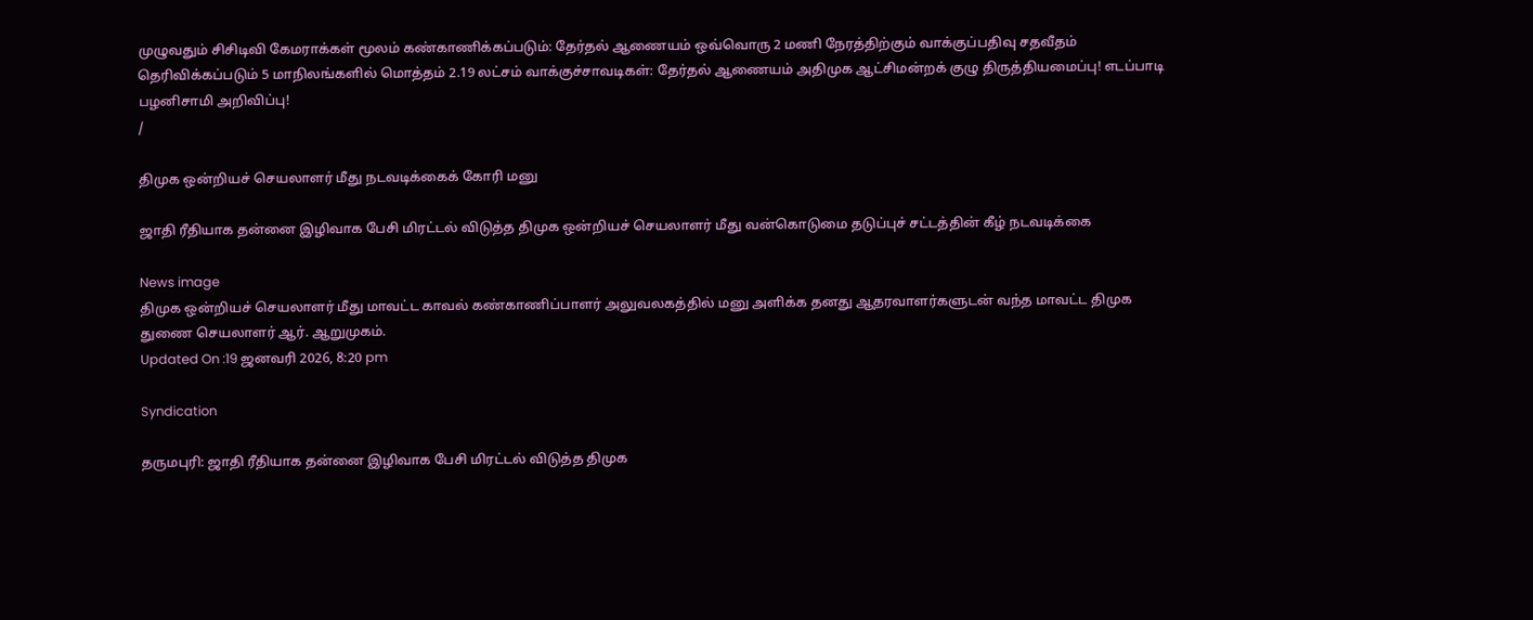முழுவதும் சிசிடிவி கேமராக்கள் மூலம் கண்காணிக்கப்படும்: தேர்தல் ஆணையம் ஒவ்வொரு 2 மணி நேரத்திற்கும் வாக்குப்பதிவு சதவீதம் தெரிவிக்கப்படும் 5 மாநிலங்களில் மொத்தம் 2.19 லட்சம் வாக்குச்சாவடிகள்: தேர்தல் ஆணையம் அதிமுக ஆட்சிமன்றக் குழு திருத்தியமைப்பு! எடப்பாடி பழனிசாமி அறிவிப்பு!
/

திமுக ஒன்றியச் செயலாளர் மீது நடவடிக்கைக் கோரி மனு

ஜாதி ரீதியாக தன்னை இழிவாக பேசி மிரட்டல் விடுத்த திமுக ஒன்றியச் செயலாளர் மீது வன்கொடுமை தடுப்புச் சட்டத்தின் கீழ் நடவடிக்கை

News image
திமுக ஒன்றியச் செயலாளர் மீது மாவட்ட காவல் கண்காணிப்பாளர் அலுவலகத்தில் மனு அளிக்க தனது ஆதரவாளர்களுடன் வந்த மாவட்ட திமுக துணை செயலாளர் ஆர். ஆறுமுகம்.
Updated On :19 ஜனவரி 2026, 8:20 pm

Syndication

தருமபுரி: ஜாதி ரீதியாக தன்னை இழிவாக பேசி மிரட்டல் விடுத்த திமுக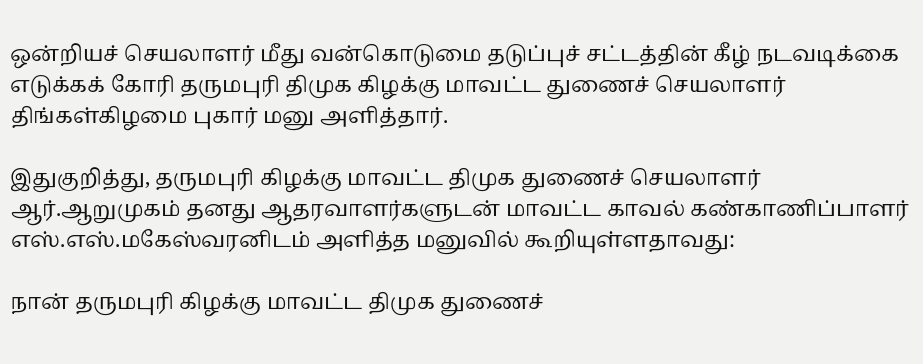ஒன்றியச் செயலாளர் மீது வன்கொடுமை தடுப்புச் சட்டத்தின் கீழ் நடவடிக்கை எடுக்கக் கோரி தருமபுரி திமுக கிழக்கு மாவட்ட துணைச் செயலாளர் திங்கள்கிழமை புகார் மனு அளித்தார்.

இதுகுறித்து, தருமபுரி கிழக்கு மாவட்ட திமுக துணைச் செயலாளர் ஆர்.ஆறுமுகம் தனது ஆதரவாளர்களுடன் மாவட்ட காவல் கண்காணிப்பாளர் எஸ்.எஸ்.மகேஸ்வரனிடம் அளித்த மனுவில் கூறியுள்ளதாவது:

நான் தருமபுரி கிழக்கு மாவட்ட திமுக துணைச்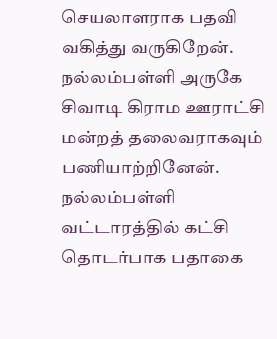செயலாளராக பதவி வகித்து வருகிறேன். நல்லம்பள்ளி அருகே சிவாடி கிராம ஊராட்சி மன்றத் தலைவராகவும் பணியாற்றினேன். நல்லம்பள்ளி வட்டாரத்தில் கட்சி தொடர்பாக பதாகை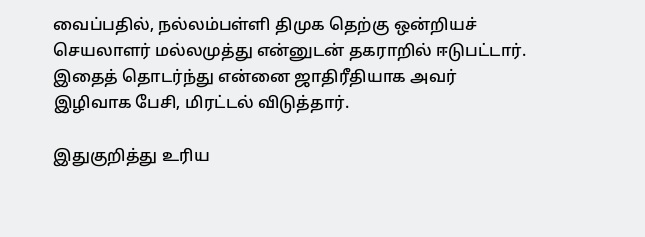வைப்பதில், நல்லம்பள்ளி திமுக தெற்கு ஒன்றியச் செயலாளர் மல்லமுத்து என்னுடன் தகராறில் ஈடுபட்டார். இதைத் தொடர்ந்து என்னை ஜாதிரீதியாக அவர் இழிவாக பேசி, மிரட்டல் விடுத்தார்.

இதுகுறித்து உரிய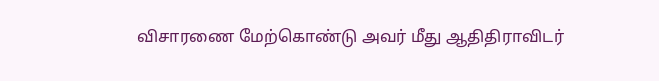விசாரணை மேற்கொண்டு அவர் மீது ஆதிதிராவிடர்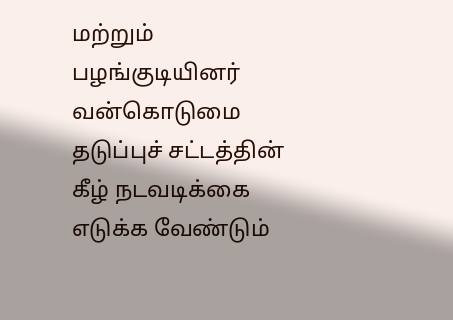மற்றும் பழங்குடியினர் வன்கொடுமை தடுப்புச் சட்டத்தின் கீழ் நடவடிக்கை எடுக்க வேண்டும்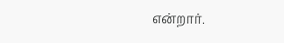என்றார்.